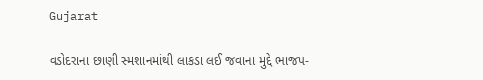Gujarat

વડોદરાના છાણી સ્મશાનમાંથી લાકડા લઈ જવાના મુદ્દે ભાજપ-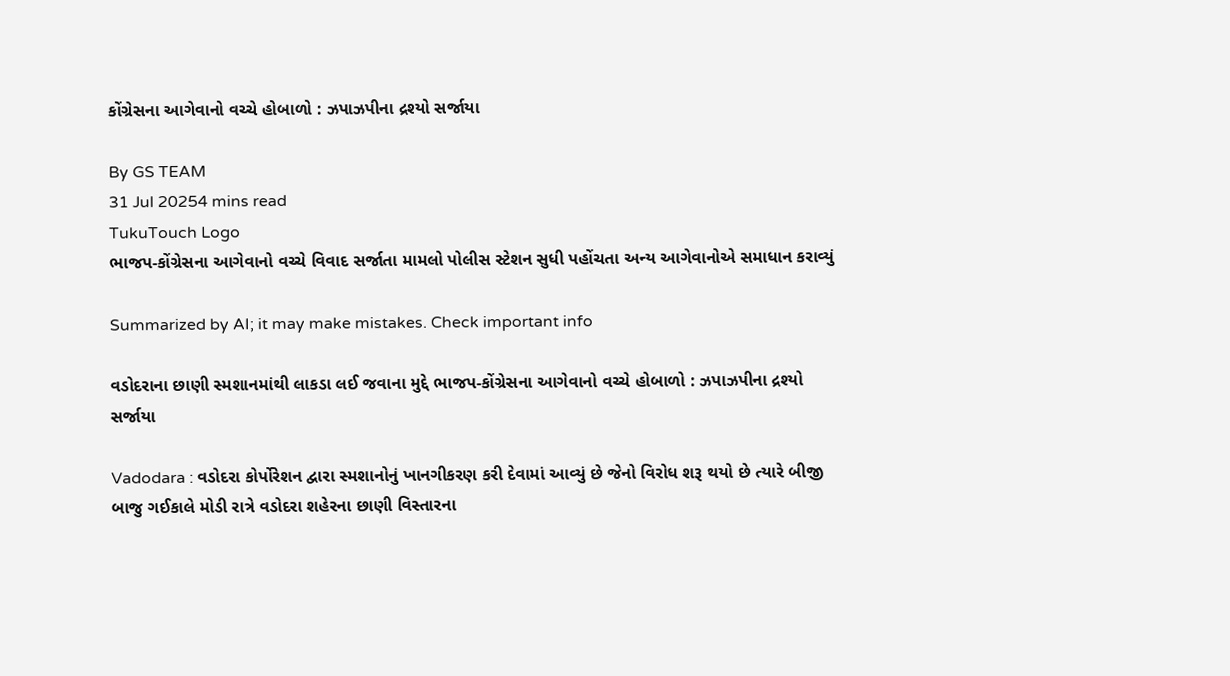કોંગ્રેસના આગેવાનો વચ્ચે હોબાળો : ઝપાઝપીના દ્રશ્યો સર્જાયા

By GS TEAM
31 Jul 20254 mins read
TukuTouch Logo
ભાજપ-કોંગ્રેસના આગેવાનો વચ્ચે વિવાદ સર્જાતા મામલો પોલીસ સ્ટેશન સુધી પહોંચતા અન્ય આગેવાનોએ સમાધાન કરાવ્યું

Summarized by AI; it may make mistakes. Check important info

વડોદરાના છાણી સ્મશાનમાંથી લાકડા લઈ જવાના મુદ્દે ભાજપ-કોંગ્રેસના આગેવાનો વચ્ચે હોબાળો : ઝપાઝપીના દ્રશ્યો સર્જાયા

Vadodara : વડોદરા કોર્પોરેશન દ્વારા સ્મશાનોનું ખાનગીકરણ કરી દેવામાં આવ્યું છે જેનો વિરોધ શરૂ થયો છે ત્યારે બીજી બાજુ ગઈકાલે મોડી રાત્રે વડોદરા શહેરના છાણી વિસ્તારના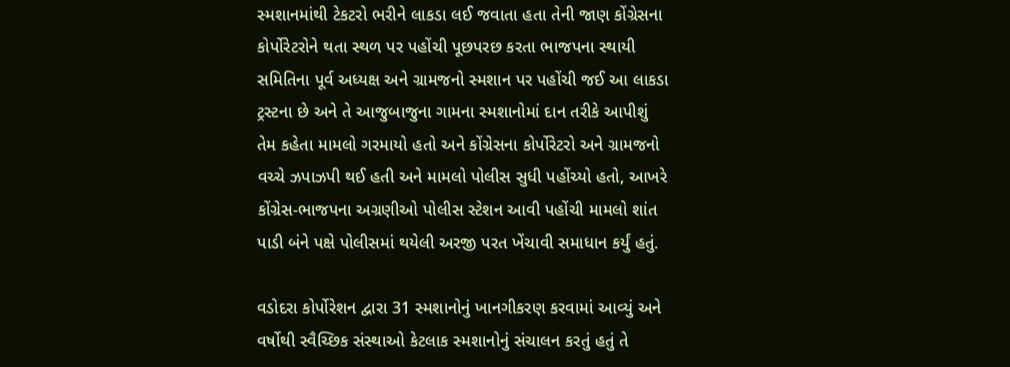સ્મશાનમાંથી ટેકટરો ભરીને લાકડા લઈ જવાતા હતા તેની જાણ કોંગ્રેસના કોર્પોરેટરોને થતા સ્થળ પર પહોંચી પૂછપરછ કરતા ભાજપના સ્થાયી સમિતિના પૂર્વ અધ્યક્ષ અને ગ્રામજનો સ્મશાન પર પહોંચી જઈ આ લાકડા ટ્રસ્ટના છે અને તે આજુબાજુના ગામના સ્મશાનોમાં દાન તરીકે આપીશું તેમ કહેતા મામલો ગરમાયો હતો અને કોંગ્રેસના કોર્પોરેટરો અને ગ્રામજનો વચ્ચે ઝપાઝપી થઈ હતી અને મામલો પોલીસ સુધી પહોંચ્યો હતો, આખરે કોંગ્રેસ-ભાજપના અગ્રણીઓ પોલીસ સ્ટેશન આવી પહોંચી મામલો શાંત પાડી બંને પક્ષે પોલીસમાં થયેલી અરજી પરત ખેંચાવી સમાધાન કર્યું હતું.

વડોદરા કોર્પોરેશન દ્વારા 31 સ્મશાનોનું ખાનગીકરણ કરવામાં આવ્યું અને વર્ષોથી સ્વૈચ્છિક સંસ્થાઓ કેટલાક સ્મશાનોનું સંચાલન કરતું હતું તે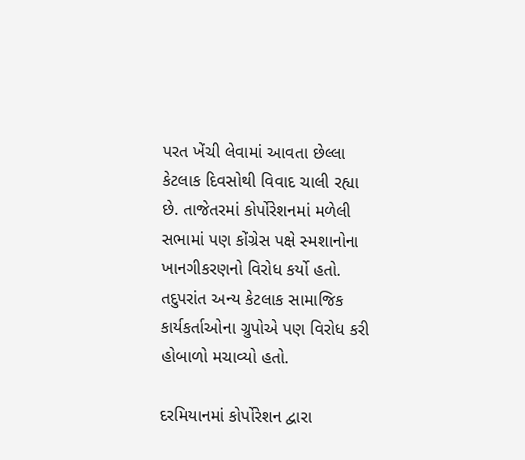પરત ખેંચી લેવામાં આવતા છેલ્લા કેટલાક દિવસોથી વિવાદ ચાલી રહ્યા છે. તાજેતરમાં કોર્પોરેશનમાં મળેલી સભામાં પણ કોંગ્રેસ પક્ષે સ્મશાનોના ખાનગીકરણનો વિરોધ કર્યો હતો. તદુપરાંત અન્ય કેટલાક સામાજિક કાર્યકર્તાઓના ગ્રુપોએ પણ વિરોધ કરી હોબાળો મચાવ્યો હતો.

દરમિયાનમાં કોર્પોરેશન દ્વારા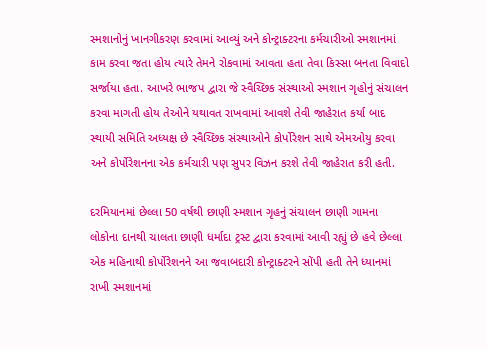સ્મશાનોનું ખાનગીકરણ કરવામાં આવ્યું અને કોન્ટ્રાક્ટરના કર્મચારીઓ સ્મશાનમાં કામ કરવા જતા હોય ત્યારે તેમને રોકવામાં આવતા હતા તેવા કિસ્સા બનતા વિવાદો સર્જાયા હતા. આખરે ભાજપ દ્વારા જે સ્વૈચ્છિક સંસ્થાઓ સ્મશાન ગૃહોનું સંચાલન કરવા માગતી હોય તેઓને યથાવત રાખવામાં આવશે તેવી જાહેરાત કર્યા બાદ સ્થાયી સમિતિ અધ્યક્ષ છે સ્વૈચ્છિક સંસ્થાઓને કોર્પોરેશન સાથે એમઓયુ કરવા અને કોર્પોરેશનના એક કર્મચારી પણ સુપર વિઝન કરશે તેવી જાહેરાત કરી હતી.

દરમિયાનમાં છેલ્લા 50 વર્ષથી છાણી સ્મશાન ગૃહનું સંચાલન છાણી ગામના લોકોના દાનથી ચાલતા છાણી ધર્માદા ટ્રસ્ટ દ્વારા કરવામાં આવી રહ્યું છે હવે છેલ્લા એક મહિનાથી કોર્પોરેશનને આ જવાબદારી કોન્ટ્રાક્ટરને સોંપી હતી તેને ધ્યાનમાં રાખી સ્મશાનમાં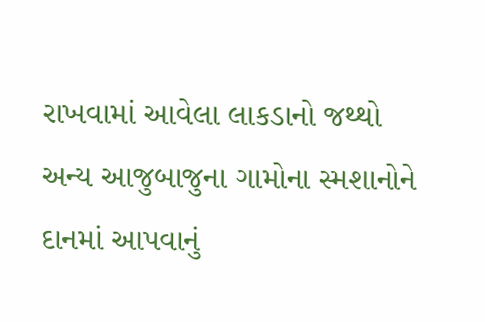રાખવામાં આવેલા લાકડાનો જથ્થો અન્ય આજુબાજુના ગામોના સ્મશાનોને દાનમાં આપવાનું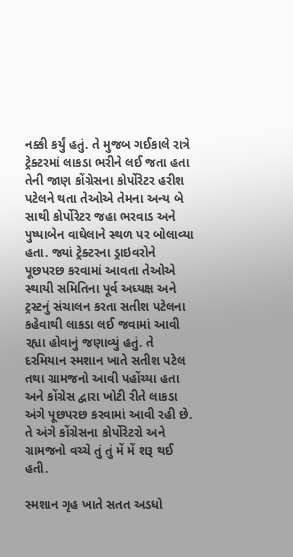નક્કી કર્યું હતું. તે મુજબ ગઈકાલે રાત્રે ટ્રેક્ટરમાં લાકડા ભરીને લઈ જતા હતા તેની જાણ કોંગ્રેસના કોર્પોરેટર હરીશ પટેલને થતા તેઓએ તેમના અન્ય બે સાથી કોર્પોરેટર જહા ભરવાડ અને પુષ્પાબેન વાઘેલાને સ્થળ પર બોલાવ્યા હતા. જ્યાં ટ્રેક્ટરના ડ્રાઇવરોને પૂછપરછ કરવામાં આવતા તેઓએ સ્થાયી સમિતિના પૂર્વ અધ્યક્ષ અને ટ્રસ્ટનું સંચાલન કરતા સતીશ પટેલના કહેવાથી લાકડા લઈ જવામાં આવી રહ્યા હોવાનું જણાવ્યું હતું. તે દરમિયાન સ્મશાન ખાતે સતીશ પટેલ તથા ગ્રામજનો આવી પહોંચ્યા હતા અને કોંગ્રેસ દ્વારા ખોટી રીતે લાકડા અંગે પૂછપરછ કરવામાં આવી રહી છે. તે અંગે કોંગ્રેસના કોર્પોરેટરો અને ગ્રામજનો વચ્ચે તું તું મેં મેં શરૂ થઈ હતી.

સ્મશાન ગૃહ ખાતે સતત અડધો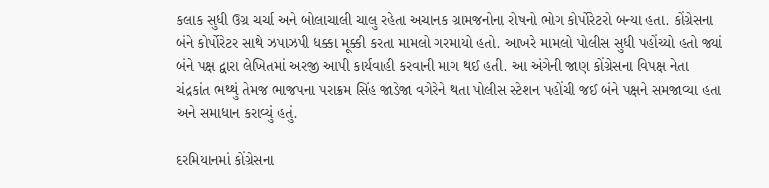કલાક સુધી ઉગ્ર ચર્ચા અને બોલાચાલી ચાલુ રહેતા અચાનક ગ્રામજનોના રોષનો ભોગ કોર્પોરેટરો બન્યા હતા. કોંગ્રેસના બંને કોર્પોરેટર સાથે ઝપાઝપી ધક્કા મૂક્કી કરતા મામલો ગરમાયો હતો. આખરે મામલો પોલીસ સુધી પહોંચ્યો હતો જ્યાં બંને પક્ષ દ્વારા લેખિતમાં અરજી આપી કાર્યવાહી કરવાની માગ થઈ હતી. આ અંગેની જાણ કોંગ્રેસના વિપક્ષ નેતા ચંદ્રકાંત ભથ્થું તેમજ ભાજપના પરાક્રમ સિંહ જાડેજા વગેરેને થતા પોલીસ સ્ટેશન પહોંચી જઈ બંને પક્ષને સમજાવ્યા હતા અને સમાધાન કરાવ્યું હતું.

દરમિયાનમાં કોંગ્રેસના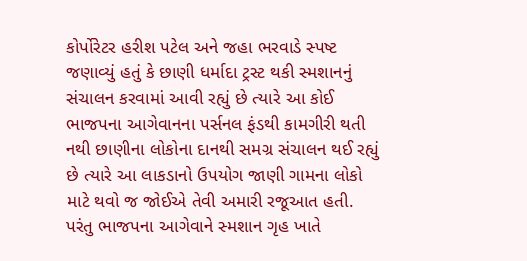કોર્પોરેટર હરીશ પટેલ અને જહા ભરવાડે સ્પષ્ટ જણાવ્યું હતું કે છાણી ધર્માદા ટ્રસ્ટ થકી સ્મશાનનું સંચાલન કરવામાં આવી રહ્યું છે ત્યારે આ કોઈ ભાજપના આગેવાનના પર્સનલ ફંડથી કામગીરી થતી નથી છાણીના લોકોના દાનથી સમગ્ર સંચાલન થઈ રહ્યું છે ત્યારે આ લાકડાનો ઉપયોગ જાણી ગામના લોકો માટે થવો જ જોઈએ તેવી અમારી રજૂઆત હતી. પરંતુ ભાજપના આગેવાને સ્મશાન ગૃહ ખાતે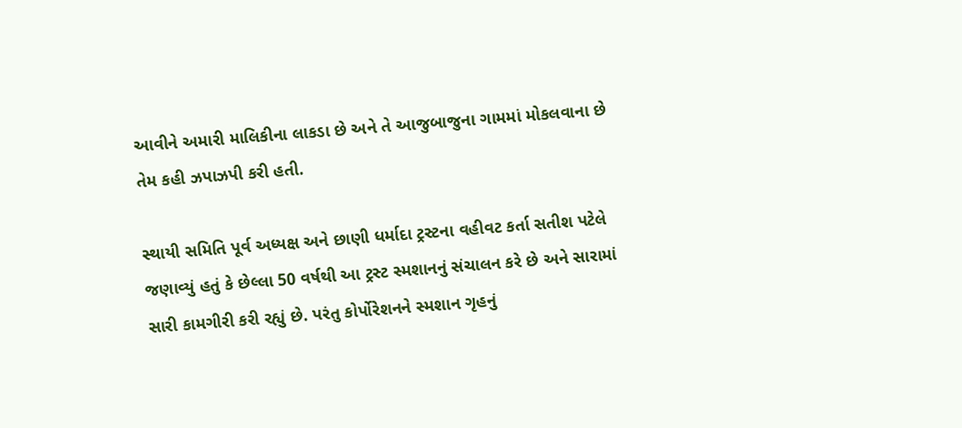આવીને અમારી માલિકીના લાકડા છે અને તે આજુબાજુના ગામમાં મોકલવાના છે તેમ કહી ઝપાઝપી કરી હતી.

સ્થાયી સમિતિ પૂર્વ અધ્યક્ષ અને છાણી ધર્માદા ટ્રસ્ટના વહીવટ કર્તા સતીશ પટેલે જણાવ્યું હતું કે છેલ્લા 50 વર્ષથી આ ટ્રસ્ટ સ્મશાનનું સંચાલન કરે છે અને સારામાં સારી કામગીરી કરી રહ્યું છે. પરંતુ કોર્પોરેશનને સ્મશાન ગૃહનું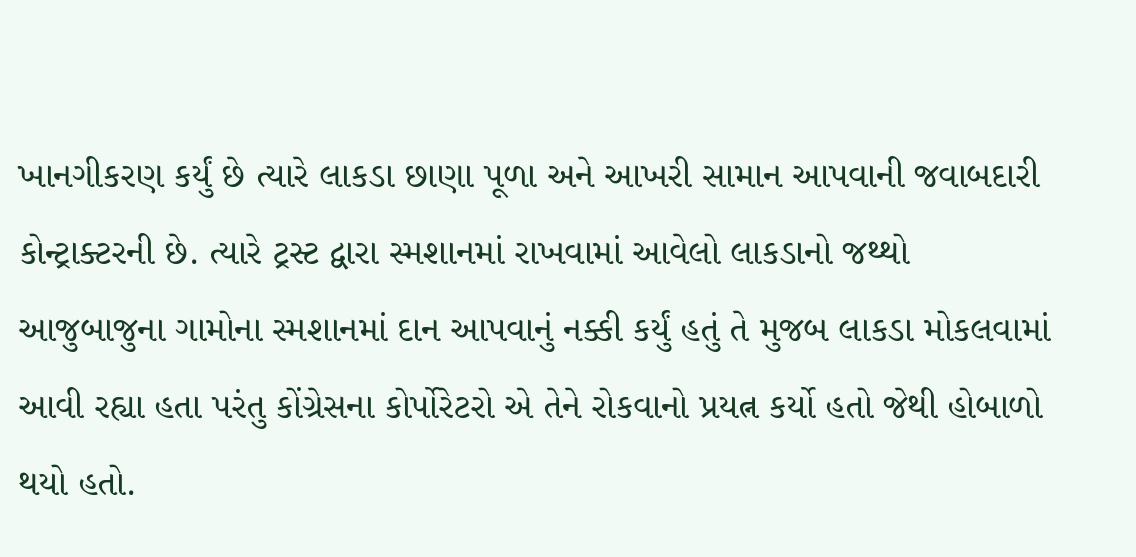ખાનગીકરણ કર્યું છે ત્યારે લાકડા છાણા પૂળા અને આખરી સામાન આપવાની જવાબદારી કોન્ટ્રાક્ટરની છે. ત્યારે ટ્રસ્ટ દ્વારા સ્મશાનમાં રાખવામાં આવેલો લાકડાનો જથ્થો આજુબાજુના ગામોના સ્મશાનમાં દાન આપવાનું નક્કી કર્યું હતું તે મુજબ લાકડા મોકલવામાં આવી રહ્યા હતા પરંતુ કોંગ્રેસના કોર્પોરેટરો એ તેને રોકવાનો પ્રયત્ન કર્યો હતો જેથી હોબાળો થયો હતો.